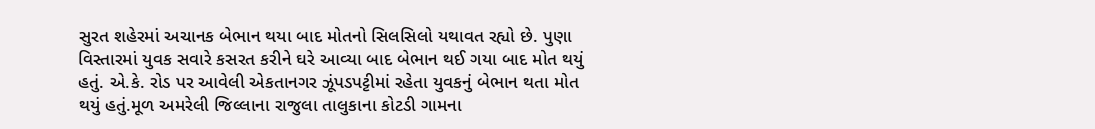સુરત શહેરમાં અચાનક બેભાન થયા બાદ મોતનો સિલસિલો યથાવત રહ્યો છે. પુણા વિસ્તારમાં યુવક સવારે કસરત કરીને ઘરે આવ્યા બાદ બેભાન થઈ ગયા બાદ મોત થયું હતું. એ.કે. રોડ પર આવેલી એકતાનગર ઝૂંપડપટ્ટીમાં રહેતા યુવકનું બેભાન થતા મોત થયું હતું.મૂળ અમરેલી જિલ્લાના રાજુલા તાલુકાના કોટડી ગામના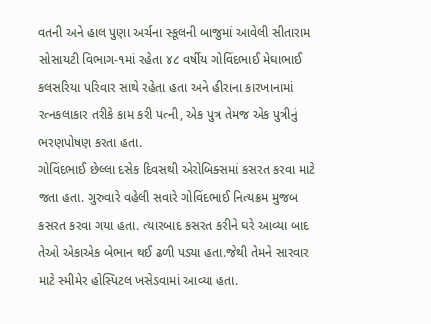વતની અને હાલ પુણા અર્ચના સ્કૂલની બાજુમાં આવેલી સીતારામ સોસાયટી વિભાગ-૧માં રહેતા ૪૮ વર્ષીય ગોવિંદભાઈ મેઘાભાઈ કલસરિયા પરિવાર સાથે રહેતા હતા અને હીરાના કારખાનામાં રત્નકલાકાર તરીકે કામ કરી પત્ની, એક પુત્ર તેમજ એક પુત્રીનું ભરણપોષણ કરતા હતા.
ગોવિંદભાઈ છેલ્લા દસેક દિવસથી એરોબિક્સમાં કસરત કરવા માટે જતા હતા. ગુરુવારે વહેલી સવારે ગોવિંદભાઈ નિત્યક્રમ મુજબ કસરત કરવા ગયા હતા. ત્યારબાદ કસરત કરીને ઘરે આવ્યા બાદ તેઓ એકાએક બેભાન થઈ ઢળી પડ્યા હતા.જેથી તેમને સારવાર માટે સ્મીમેર હોસ્પિટલ ખસેડવામાં આવ્યા હતા.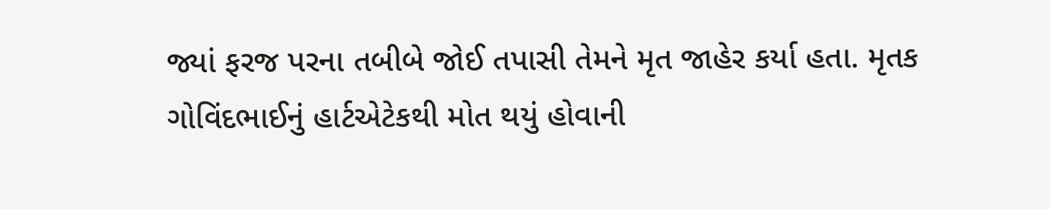જ્યાં ફરજ પરના તબીબે જોઈ તપાસી તેમને મૃત જાહેર કર્યા હતા. મૃતક ગોવિંદભાઈનું હાર્ટએટેકથી મોત થયું હોવાની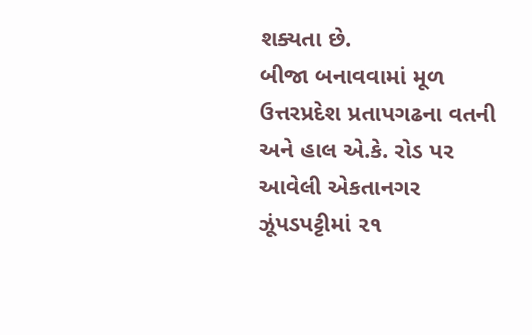શક્યતા છે.
બીજા બનાવવામાં મૂળ ઉત્તરપ્રદેશ પ્રતાપગઢના વતની અને હાલ એ.કે. રોડ પર આવેલી એકતાનગર ઝૂંપડપટ્ટીમાં ૨૧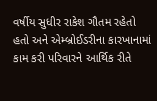વર્ષીય સુધીર રાકેશ ગૌતમ રહેતો હતો અને એમ્બ્રોઈડરીના કારખાનામાં કામ કરી પરિવારને આર્થિક રીતે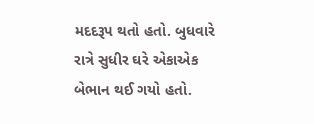મદદરૂપ થતો હતો. બુધવારે રાત્રે સુધીર ઘરે એકાએક બેભાન થઈ ગયો હતો.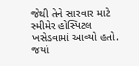જેથી તેને સારવાર માટે સ્મીમેર હોસ્પિટલ ખસેડવામાં આવ્યો હતો. જયાં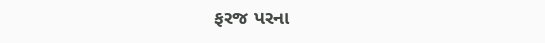ફરજ પરના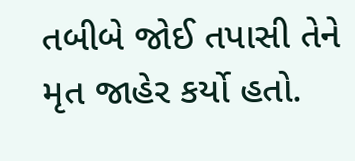તબીબે જોઈ તપાસી તેને મૃત જાહેર કર્યો હતો.